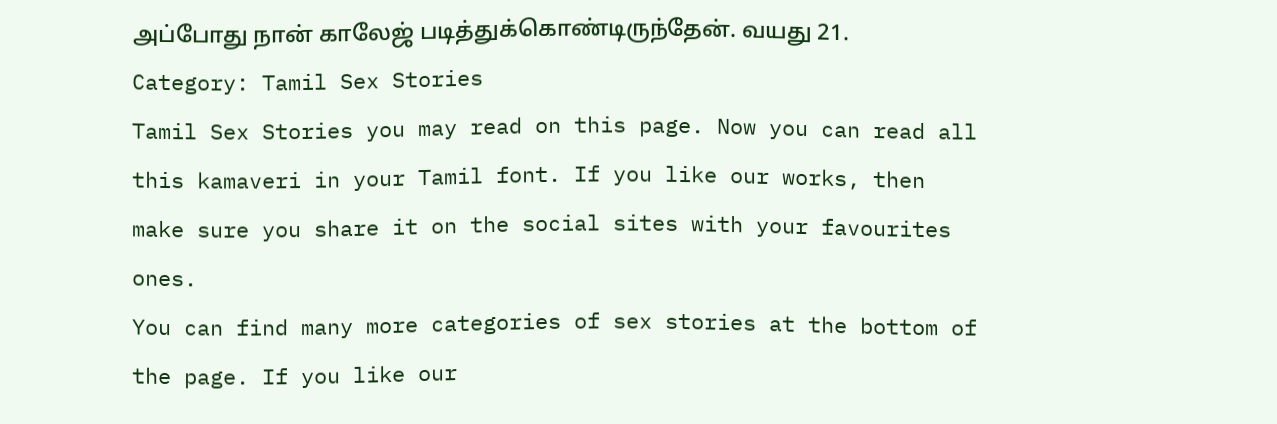அப்போது நான் காலேஜ் படித்துக்கொண்டிருந்தேன். வயது 21.
Category: Tamil Sex Stories
Tamil Sex Stories you may read on this page. Now you can read all this kamaveri in your Tamil font. If you like our works, then make sure you share it on the social sites with your favourites ones.
You can find many more categories of sex stories at the bottom of the page. If you like our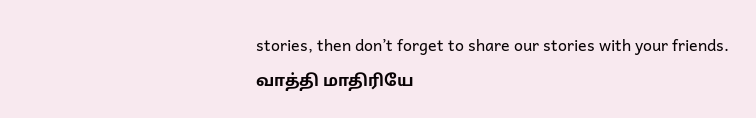stories, then don’t forget to share our stories with your friends.
வாத்தி மாதிரியே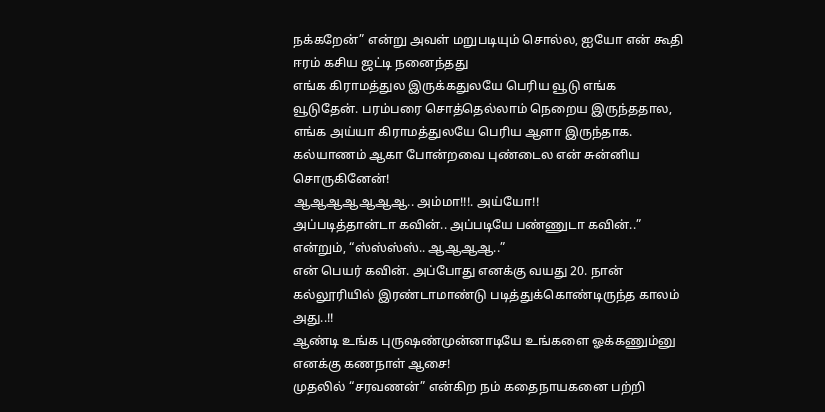நக்கறேன்” என்று அவள் மறுபடியும் சொல்ல, ஐயோ என் கூதி ஈரம் கசிய ஜட்டி நனைந்தது
எங்க கிராமத்துல இருக்கதுலயே பெரிய வூடு எங்க வூடுதேன். பரம்பரை சொத்தெல்லாம் நெறைய இருந்ததால, எங்க அய்யா கிராமத்துலயே பெரிய ஆளா இருந்தாக.
கல்யாணம் ஆகா போன்றவை புண்டைல என் சுன்னிய சொருகினேன்!
ஆஆஆஆஆஆஆ.. அம்மா!!!. அய்யோ!!
அப்படித்தான்டா கவின்.. அப்படியே பண்ணுடா கவின்..” என்றும், “ஸ்ஸ்ஸ்ஸ்.. ஆஆஆஆ..”
என் பெயர் கவின். அப்போது எனக்கு வயது 20. நான் கல்லூரியில் இரண்டாமாண்டு படித்துக்கொண்டிருந்த காலம் அது..!!
ஆண்டி உங்க புருஷண்முன்னாடியே உங்களை ஓக்கணும்னு எனக்கு கணநாள் ஆசை!
முதலில் “சரவணன்” என்கிற நம் கதைநாயகனை பற்றி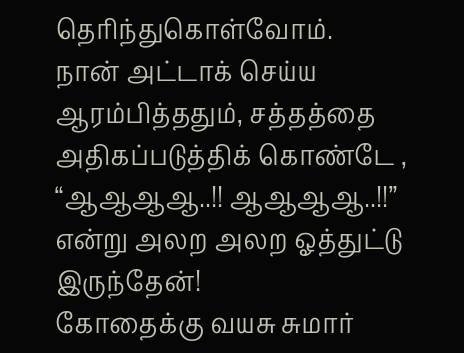தெரிந்துகொள்வோம்.
நான் அட்டாக் செய்ய ஆரம்பித்ததும், சத்தத்தை அதிகப்படுத்திக் கொண்டே , “ஆஆஆஆ..!! ஆஆஆஆ..!!” என்று அலற அலற ஓத்துட்டு இருந்தேன்!
கோதைக்கு வயசு சுமார்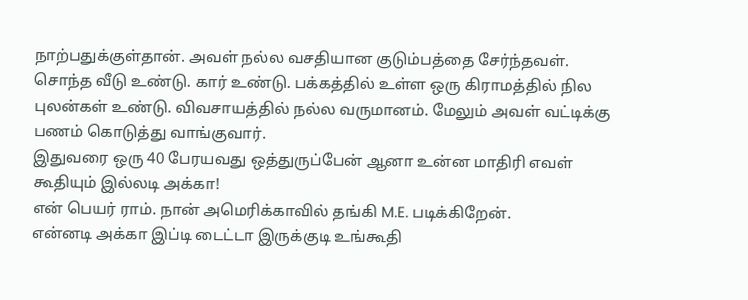நாற்பதுக்குள்தான். அவள் நல்ல வசதியான குடும்பத்தை சேர்ந்தவள். சொந்த வீடு உண்டு. கார் உண்டு. பக்கத்தில் உள்ள ஒரு கிராமத்தில் நில புலன்கள் உண்டு. விவசாயத்தில் நல்ல வருமானம். மேலும் அவள் வட்டிக்கு பணம் கொடுத்து வாங்குவார்.
இதுவரை ஒரு 40 பேரயவது ஒத்துருப்பேன் ஆனா உன்ன மாதிரி எவள் கூதியும் இல்லடி அக்கா!
என் பெயர் ராம். நான் அமெரிக்காவில் தங்கி M.E. படிக்கிறேன்.
என்னடி அக்கா இப்டி டைட்டா இருக்குடி உங்கூதி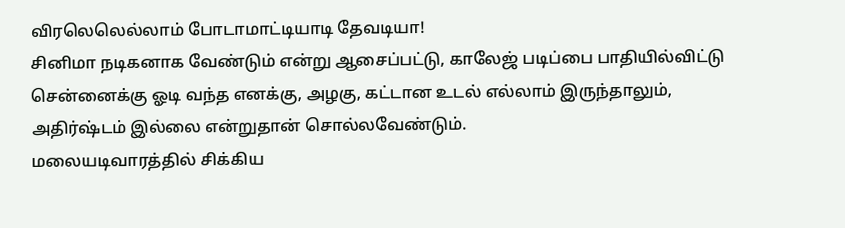விரலெலெல்லாம் போடாமாட்டியாடி தேவடியா!
சினிமா நடிகனாக வேண்டும் என்று ஆசைப்பட்டு, காலேஜ் படிப்பை பாதியில்விட்டு சென்னைக்கு ஓடி வந்த எனக்கு, அழகு, கட்டான உடல் எல்லாம் இருந்தாலும், அதிர்ஷ்டம் இல்லை என்றுதான் சொல்லவேண்டும்.
மலையடிவாரத்தில் சிக்கிய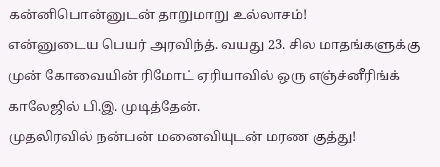கன்னிபொன்னுடன் தாறுமாறு உல்லாசம்!
என்னுடைய பெயர் அரவிந்த். வயது 23. சில மாதங்களுக்கு முன் கோவையின் ரிமோட் ஏரியாவில் ஒரு எஞ்ச்னீரிங்க் காலேஜில் பி.இ. முடித்தேன்.
முதலிரவில் நன்பன் மனைவியுடன் மரண குத்து!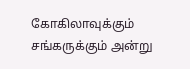கோகிலாவுக்கும் சங்கருக்கும் அன்று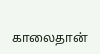காலைதான்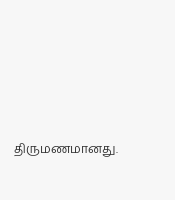திருமணமானது.